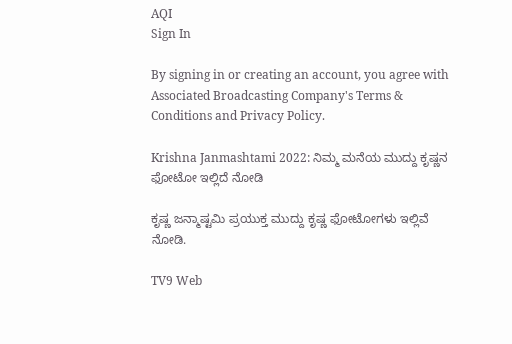AQI
Sign In

By signing in or creating an account, you agree with Associated Broadcasting Company's Terms & Conditions and Privacy Policy.

Krishna Janmashtami 2022: ನಿಮ್ಮ ಮನೆಯ ಮುದ್ದು ಕೃಷ್ಣನ ಫೋಟೋ ಇಲ್ಲಿದೆ ನೋಡಿ

ಕೃಷ್ಣ ಜನ್ಮಾಷ್ಟಮಿ ಪ್ರಯುಕ್ತ ಮುದ್ದು ಕೃಷ್ಣ ಫೋಟೋಗಳು ಇಲ್ಲಿವೆ ನೋಡಿ.

TV9 Web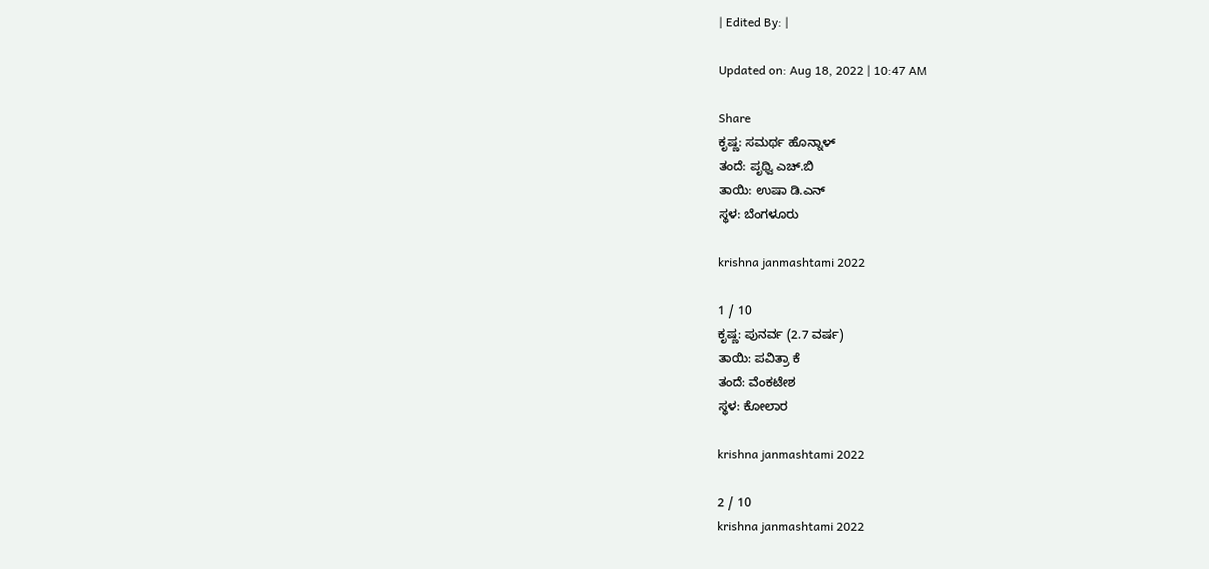| Edited By: |

Updated on: Aug 18, 2022 | 10:47 AM

Share
ಕೃಷ್ಣ: ಸಮರ್ಥ ಹೊನ್ನಾಳ್
ತಂದೆ: ಪೃಥ್ವಿ ಎಚ್.ಬಿ
ತಾಯಿ: ಉಷಾ ಡಿ.ಎನ್
ಸ್ಥಳ: ಬೆಂಗಳೂರು

krishna janmashtami 2022

1 / 10
ಕೃಷ್ಣ: ಪುನರ್ವ (2.7 ವರ್ಷ)
ತಾಯಿ: ಪವಿತ್ರಾ ಕೆ
ತಂದೆ: ವೆಂಕಟೇಶ
ಸ್ಥಳ: ಕೋಲಾರ

krishna janmashtami 2022

2 / 10
krishna janmashtami 2022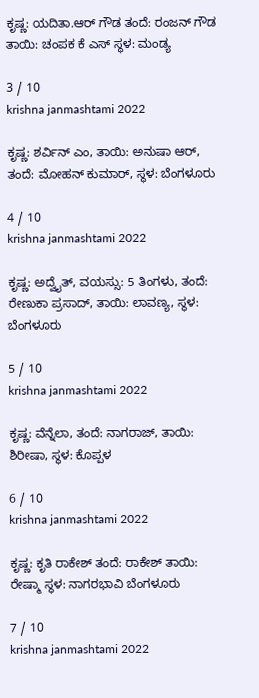ಕೃಷ್ಣ: ಯದಿತಾ.ಆರ್ ಗೌಡ ತಂದೆ: ರಂಜನ್ ಗೌಡ ತಾಯಿ: ಚಂಪಕ ಕೆ ಎಸ್ ಸ್ಥಳ: ಮಂಡ್ಯ

3 / 10
krishna janmashtami 2022

ಕೃಷ್ಣ: ಶರ್ವಿನ್ ಎಂ, ತಾಯಿ: ಅನುಷಾ ಆರ್, ತಂದೆ: ಮೋಹನ್ ಕುಮಾರ್, ಸ್ಥಳ: ಬೆಂಗಳೂರು

4 / 10
krishna janmashtami 2022

ಕೃಷ್ಣ: ಅದ್ವೈತ್, ವಯಸ್ಸು: 5 ತಿಂಗಳು, ತಂದೆ: ರೇಣುಕಾ ಪ್ರಸಾದ್, ತಾಯಿ: ಲಾವಣ್ಯ, ಸ್ಥಳ: ಬೆಂಗಳೂರು

5 / 10
krishna janmashtami 2022

ಕೃಷ್ಣ: ವೆನ್ನೆಲಾ, ತಂದೆ: ನಾಗರಾಜ್, ತಾಯಿ: ಶಿರೀಷಾ, ಸ್ಥಳ: ಕೊಪ್ಪಳ

6 / 10
krishna janmashtami 2022

ಕೃಷ್ಣ: ಕೃತಿ ರಾಕೇಶ್ ತಂದೆ: ರಾಕೇಶ್ ತಾಯಿ: ರೇಷ್ಮಾ ಸ್ಥಳ: ನಾಗರಭಾವಿ ಬೆಂಗಳೂರು

7 / 10
krishna janmashtami 2022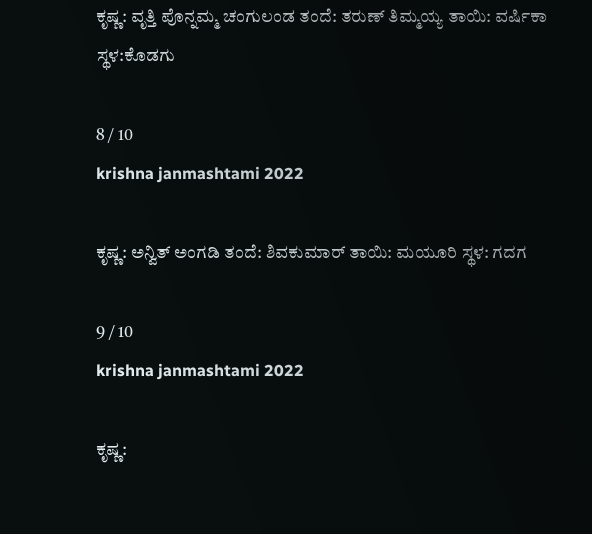ಕೃಷ್ಣ: ವೃತ್ತಿ ಪೊನ್ನಮ್ಮ ಚಂಗುಲಂಡ ತಂದೆ: ತರುಣ್ ತಿಮ್ಮಯ್ಯ ತಾಯಿ: ವರ್ಷಿಕಾ ಸ್ಥಳ:ಕೊಡಗು

8 / 10
krishna janmashtami 2022

ಕೃಷ್ಣ: ಅನ್ವಿತ್ ಅಂಗಡಿ ತಂದೆ: ಶಿವಕುಮಾರ್ ತಾಯಿ: ಮಯೂರಿ ಸ್ಥಳ: ಗದಗ

9 / 10
krishna janmashtami 2022

ಕೃಷ್ಣ: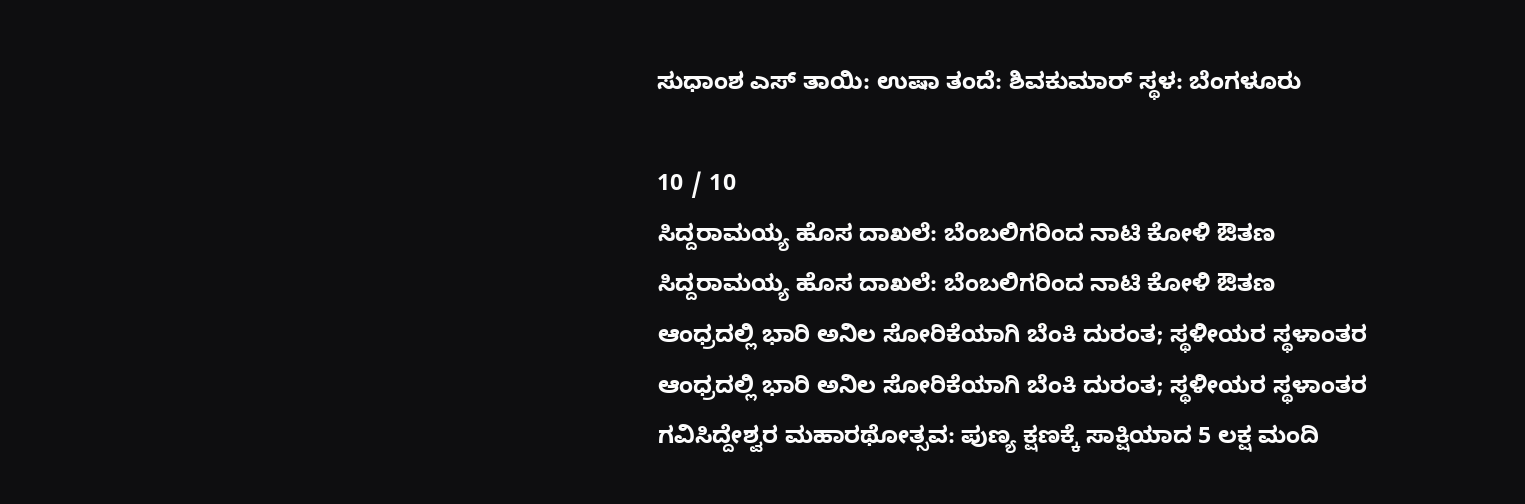ಸುಧಾಂಶ ಎಸ್ ತಾಯಿ: ಉಷಾ ತಂದೆ: ಶಿವಕುಮಾರ್ ಸ್ಥಳ: ಬೆಂಗಳೂರು

10 / 10
ಸಿದ್ದರಾಮಯ್ಯ ಹೊಸ ದಾಖಲೆ: ಬೆಂಬಲಿಗರಿಂದ ನಾಟಿ ಕೋಳಿ ಔತಣ
ಸಿದ್ದರಾಮಯ್ಯ ಹೊಸ ದಾಖಲೆ: ಬೆಂಬಲಿಗರಿಂದ ನಾಟಿ ಕೋಳಿ ಔತಣ
ಆಂಧ್ರದಲ್ಲಿ ಭಾರಿ ಅನಿಲ ಸೋರಿಕೆಯಾಗಿ ಬೆಂಕಿ ದುರಂತ; ಸ್ಥಳೀಯರ ಸ್ಥಳಾಂತರ
ಆಂಧ್ರದಲ್ಲಿ ಭಾರಿ ಅನಿಲ ಸೋರಿಕೆಯಾಗಿ ಬೆಂಕಿ ದುರಂತ; ಸ್ಥಳೀಯರ ಸ್ಥಳಾಂತರ
ಗವಿಸಿದ್ದೇಶ್ವರ ಮಹಾರಥೋತ್ಸವ: ಪುಣ್ಯ ಕ್ಷಣಕ್ಕೆ ಸಾಕ್ಷಿಯಾದ 5 ಲಕ್ಷ ಮಂದಿ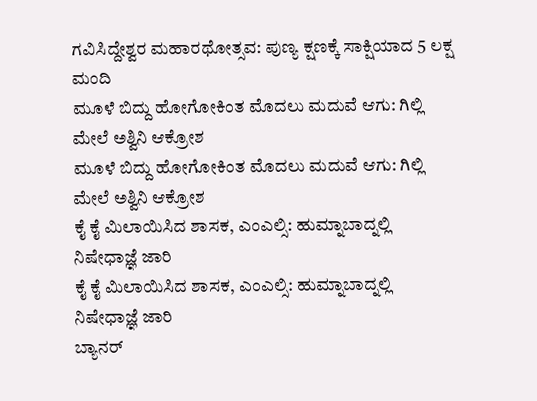ಗವಿಸಿದ್ದೇಶ್ವರ ಮಹಾರಥೋತ್ಸವ: ಪುಣ್ಯ ಕ್ಷಣಕ್ಕೆ ಸಾಕ್ಷಿಯಾದ 5 ಲಕ್ಷ ಮಂದಿ
ಮೂಳೆ ಬಿದ್ದು ಹೋಗೋಕಿಂತ ಮೊದಲು ಮದುವೆ ಆಗು: ಗಿಲ್ಲಿ ಮೇಲೆ ಅಶ್ವಿನಿ ಆಕ್ರೋಶ
ಮೂಳೆ ಬಿದ್ದು ಹೋಗೋಕಿಂತ ಮೊದಲು ಮದುವೆ ಆಗು: ಗಿಲ್ಲಿ ಮೇಲೆ ಅಶ್ವಿನಿ ಆಕ್ರೋಶ
ಕೈ ಕೈ ಮಿಲಾಯಿಸಿದ ಶಾಸಕ, ಎಂಎಲ್ಸಿ: ಹುಮ್ನಾಬಾದ್ನಲ್ಲಿ ನಿಷೇಧಾಜ್ಞೆ ಜಾರಿ
ಕೈ ಕೈ ಮಿಲಾಯಿಸಿದ ಶಾಸಕ, ಎಂಎಲ್ಸಿ: ಹುಮ್ನಾಬಾದ್ನಲ್ಲಿ ನಿಷೇಧಾಜ್ಞೆ ಜಾರಿ
ಬ್ಯಾನರ್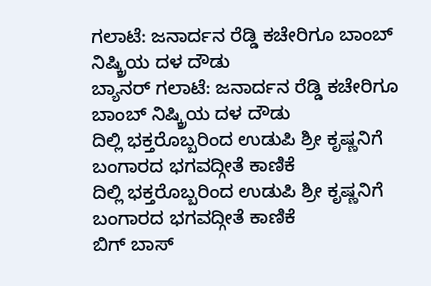ಗಲಾಟೆ: ಜನಾರ್ದನ ರೆಡ್ಡಿ ಕಚೇರಿಗೂ ಬಾಂಬ್ ನಿಷ್ಕ್ರಿಯ ದಳ ದೌಡು
ಬ್ಯಾನರ್ ಗಲಾಟೆ: ಜನಾರ್ದನ ರೆಡ್ಡಿ ಕಚೇರಿಗೂ ಬಾಂಬ್ ನಿಷ್ಕ್ರಿಯ ದಳ ದೌಡು
ದಿಲ್ಲಿ ಭಕ್ತರೊಬ್ಬರಿಂದ ಉಡುಪಿ ಶ್ರೀ ಕೃಷ್ಣನಿಗೆ ಬಂಗಾರದ ಭಗವದ್ಗೀತೆ ಕಾಣಿಕೆ
ದಿಲ್ಲಿ ಭಕ್ತರೊಬ್ಬರಿಂದ ಉಡುಪಿ ಶ್ರೀ ಕೃಷ್ಣನಿಗೆ ಬಂಗಾರದ ಭಗವದ್ಗೀತೆ ಕಾಣಿಕೆ
ಬಿಗ್ ಬಾಸ್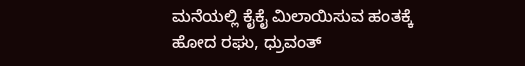ಮನೆಯಲ್ಲಿ ಕೈಕೈ ಮಿಲಾಯಿಸುವ ಹಂತಕ್ಕೆ ಹೋದ ರಘು, ಧ್ರುವಂತ್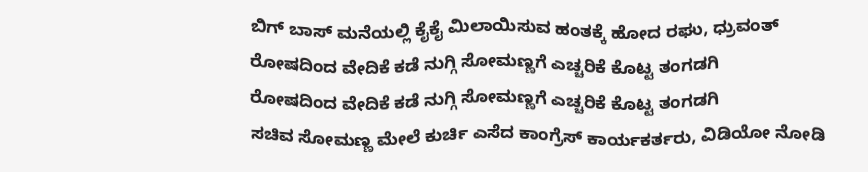ಬಿಗ್ ಬಾಸ್ ಮನೆಯಲ್ಲಿ ಕೈಕೈ ಮಿಲಾಯಿಸುವ ಹಂತಕ್ಕೆ ಹೋದ ರಘು, ಧ್ರುವಂತ್
ರೋಷದಿಂದ ವೇದಿಕೆ ಕಡೆ ನುಗ್ಗಿ ಸೋಮಣ್ಣಗೆ ಎಚ್ಚರಿಕೆ ಕೊಟ್ಟ ತಂಗಡಗಿ
ರೋಷದಿಂದ ವೇದಿಕೆ ಕಡೆ ನುಗ್ಗಿ ಸೋಮಣ್ಣಗೆ ಎಚ್ಚರಿಕೆ ಕೊಟ್ಟ ತಂಗಡಗಿ
ಸಚಿವ ಸೋಮಣ್ಣ ಮೇಲೆ ಕುರ್ಚಿ ಎಸೆದ ಕಾಂಗ್ರೆಸ್ ಕಾರ್ಯಕರ್ತರು, ವಿಡಿಯೋ ನೋಡಿ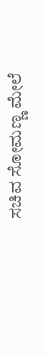ಸಚಿವ ಸೋಮಣ್ಣ ಮೇಲೆ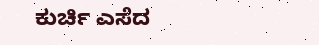ಕುರ್ಚಿ ಎಸೆದ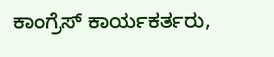ಕಾಂಗ್ರೆಸ್ ಕಾರ್ಯಕರ್ತರು,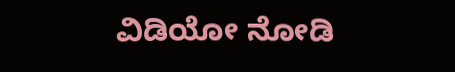ವಿಡಿಯೋ ನೋಡಿ